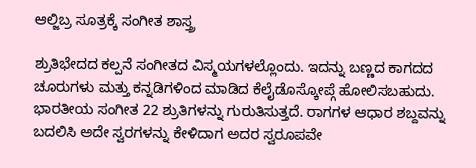ಆಲ್ಜಿಬ್ರ ಸೂತ್ರಕ್ಕೆ ಸಂಗೀತ ಶಾಸ್ತ್ರ

ಶ್ರುತಿಭೇದದ ಕಲ್ಪನೆ ಸಂಗೀತದ ವಿಸ್ಮಯಗಳಲ್ಲೊಂದು. ಇದನ್ನು ಬಣ್ಣದ ಕಾಗದದ ಚೂರುಗಳು ಮತ್ತು ಕನ್ನಡಿಗಳಿಂದ ಮಾಡಿದ ಕೆಲೈಡೊಸ್ಕೋಪ್ಗೆ ಹೋಲಿಸಬಹುದು. ಭಾರತೀಯ ಸಂಗೀತ 22 ಶ್ರುತಿಗಳನ್ನು ಗುರುತಿಸುತ್ತದೆ. ರಾಗಗಳ ಆಧಾರ ಶಬ್ದವನ್ನು ಬದಲಿಸಿ ಅದೇ ಸ್ವರಗಳನ್ನು ಕೇಳಿದಾಗ ಅದರ ಸ್ವರೂಪವೇ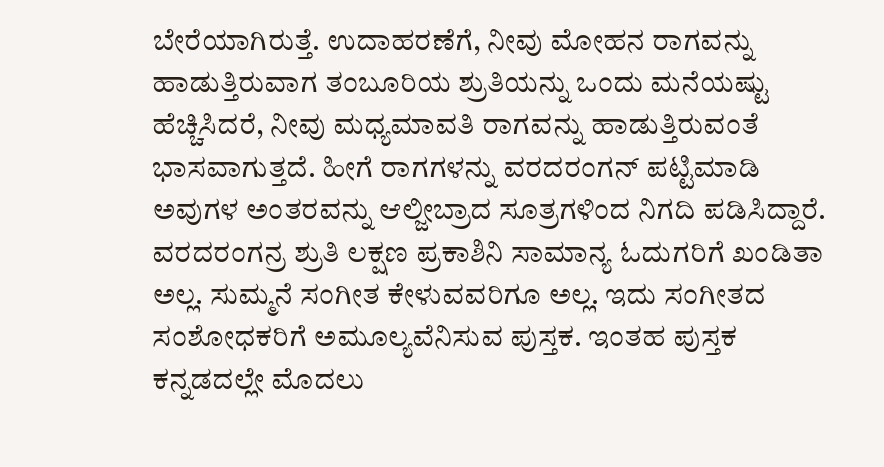ಬೇರೆಯಾಗಿರುತ್ತೆ. ಉದಾಹರಣೆಗೆ, ನೀವು ಮೋಹನ ರಾಗವನ್ನು ಹಾಡುತ್ತಿರುವಾಗ ತಂಬೂರಿಯ ಶ್ರುತಿಯನ್ನು ಒಂದು ಮನೆಯಷ್ಟು ಹೆಚ್ಚಿಸಿದರೆ, ನೀವು ಮಧ್ಯಮಾವತಿ ರಾಗವನ್ನು ಹಾಡುತ್ತಿರುವಂತೆ ಭಾಸವಾಗುತ್ತದೆ. ಹೀಗೆ ರಾಗಗಳನ್ನು ವರದರಂಗನ್ ಪಟ್ಟಿಮಾಡಿ ಅವುಗಳ ಅಂತರವನ್ನು ಆಲ್ಜೀಬ್ರಾದ ಸೂತ್ರಗಳಿಂದ ನಿಗದಿ ಪಡಿಸಿದ್ದಾರೆ.
ವರದರಂಗನ್ರ ಶ್ರುತಿ ಲಕ್ಷಣ ಪ್ರಕಾಶಿನಿ ಸಾಮಾನ್ಯ ಓದುಗರಿಗೆ ಖಂಡಿತಾ ಅಲ್ಲ. ಸುಮ್ಮನೆ ಸಂಗೀತ ಕೇಳುವವರಿಗೂ ಅಲ್ಲ. ಇದು ಸಂಗೀತದ ಸಂಶೋಧಕರಿಗೆ ಅಮೂಲ್ಯವೆನಿಸುವ ಪುಸ್ತಕ. ಇಂತಹ ಪುಸ್ತಕ ಕನ್ನಡದಲ್ಲೇ ಮೊದಲು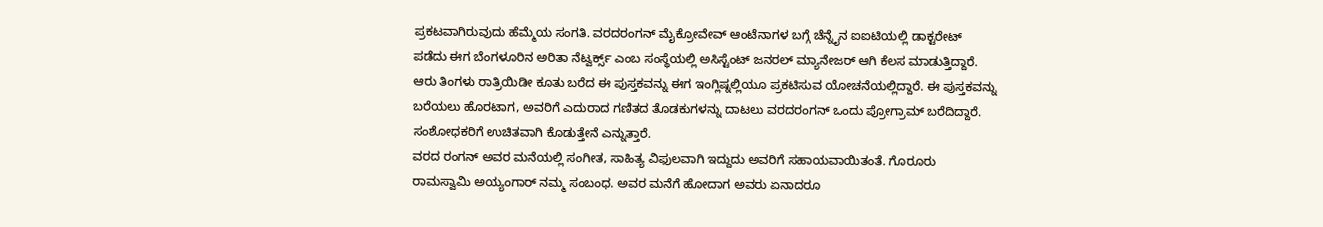ಪ್ರಕಟವಾಗಿರುವುದು ಹೆಮ್ಮೆಯ ಸಂಗತಿ. ವರದರಂಗನ್ ಮೈಕ್ರೋವೇವ್ ಆಂಟೆನಾಗಳ ಬಗ್ಗೆ ಚೆನ್ನೈನ ಐಐಟಿಯಲ್ಲಿ ಡಾಕ್ಟರೇಟ್ ಪಡೆದು ಈಗ ಬೆಂಗಳೂರಿನ ಅರಿತಾ ನೆಟ್ವರ್ಕ್ಸ್ ಎಂಬ ಸಂಸ್ಥೆಯಲ್ಲಿ ಅಸಿಸ್ಟೆಂಟ್ ಜನರಲ್ ಮ್ಯಾನೇಜರ್ ಆಗಿ ಕೆಲಸ ಮಾಡುತ್ತಿದ್ದಾರೆ.
ಆರು ತಿಂಗಳು ರಾತ್ರಿಯಿಡೀ ಕೂತು ಬರೆದ ಈ ಪುಸ್ತಕವನ್ನು ಈಗ ಇಂಗ್ಲಿಷ್ನಲ್ಲಿಯೂ ಪ್ರಕಟಿಸುವ ಯೋಚನೆಯಲ್ಲಿದ್ದಾರೆ. ಈ ಪುಸ್ತಕವನ್ನು ಬರೆಯಲು ಹೊರಟಾಗ, ಅವರಿಗೆ ಎದುರಾದ ಗಣಿತದ ತೊಡಕುಗಳನ್ನು ದಾಟಲು ವರದರಂಗನ್ ಒಂದು ಪ್ರೋಗ್ರಾಮ್ ಬರೆದಿದ್ದಾರೆ. ಸಂಶೋಧಕರಿಗೆ ಉಚಿತವಾಗಿ ಕೊಡುತ್ತೇನೆ ಎನ್ನುತ್ತಾರೆ.
ವರದ ರಂಗನ್ ಅವರ ಮನೆಯಲ್ಲಿ ಸಂಗೀತ, ಸಾಹಿತ್ಯ ವಿಫುಲವಾಗಿ ಇದ್ದುದು ಅವರಿಗೆ ಸಹಾಯವಾಯಿತಂತೆ. ಗೊರೂರು ರಾಮಸ್ವಾಮಿ ಅಯ್ಯಂಗಾರ್ ನಮ್ಮ ಸಂಬಂಧ. ಅವರ ಮನೆಗೆ ಹೋದಾಗ ಅವರು ಏನಾದರೂ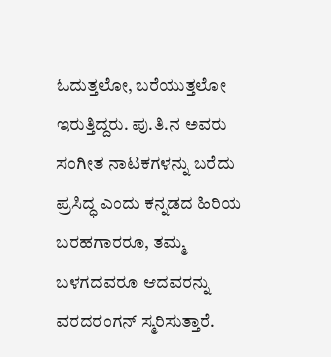ಓದುತ್ತಲೋ, ಬರೆಯುತ್ತಲೋ ಇರುತ್ತಿದ್ದರು. ಪು.ತಿ.ನ ಅವರು ಸಂಗೀತ ನಾಟಕಗಳನ್ನು ಬರೆದು ಪ್ರಸಿದ್ಧ ಎಂದು ಕನ್ನಡದ ಹಿರಿಯ ಬರಹಗಾರರೂ, ತಮ್ಮ ಬಳಗದವರೂ ಆದವರನ್ನು ವರದರಂಗನ್ ಸ್ಮರಿಸುತ್ತಾರೆ.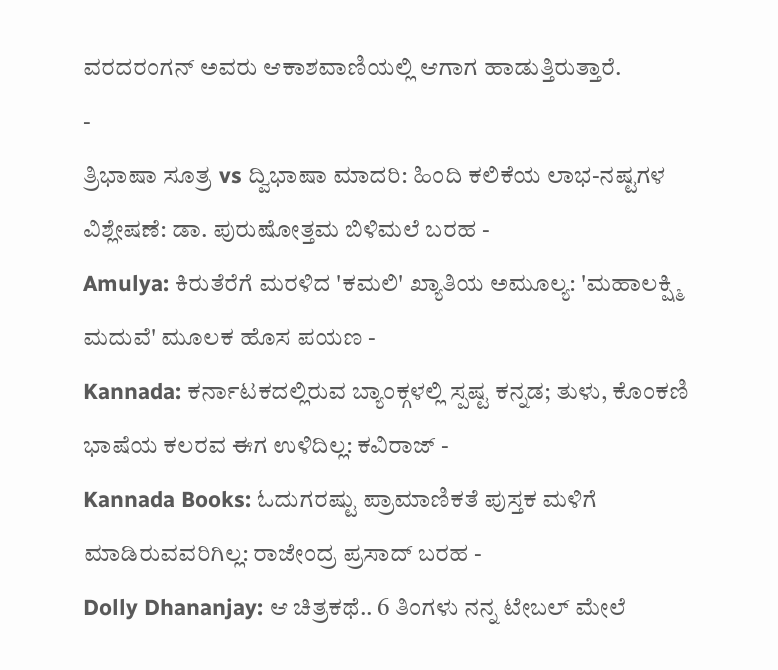ವರದರಂಗನ್ ಅವರು ಆಕಾಶವಾಣಿಯಲ್ಲಿ ಆಗಾಗ ಹಾಡುತ್ತಿರುತ್ತಾರೆ.
-
ತ್ರಿಭಾಷಾ ಸೂತ್ರ vs ದ್ವಿಭಾಷಾ ಮಾದರಿ: ಹಿಂದಿ ಕಲಿಕೆಯ ಲಾಭ-ನಷ್ಟಗಳ ವಿಶ್ಲೇಷಣೆ: ಡಾ. ಪುರುಷೋತ್ತಮ ಬಿಳಿಮಲೆ ಬರಹ -
Amulya: ಕಿರುತೆರೆಗೆ ಮರಳಿದ 'ಕಮಲಿ' ಖ್ಯಾತಿಯ ಅಮೂಲ್ಯ: 'ಮಹಾಲಕ್ಷ್ಮಿ ಮದುವೆ' ಮೂಲಕ ಹೊಸ ಪಯಣ -
Kannada: ಕರ್ನಾಟಕದಲ್ಲಿರುವ ಬ್ಯಾಂಕ್ಗಳಲ್ಲಿ ಸ್ಪಷ್ಟ ಕನ್ನಡ; ತುಳು, ಕೊಂಕಣಿ ಭಾಷೆಯ ಕಲರವ ಈಗ ಉಳಿದಿಲ್ಲ: ಕವಿರಾಜ್ -
Kannada Books: ಓದುಗರಷ್ಟು ಪ್ರಾಮಾಣಿಕತೆ ಪುಸ್ತಕ ಮಳಿಗೆ ಮಾಡಿರುವವರಿಗಿಲ್ಲ: ರಾಜೇಂದ್ರ ಪ್ರಸಾದ್ ಬರಹ -
Dolly Dhananjay: ಆ ಚಿತ್ರಕಥೆ.. 6 ತಿಂಗಳು ನನ್ನ ಟೇಬಲ್ ಮೇಲೆ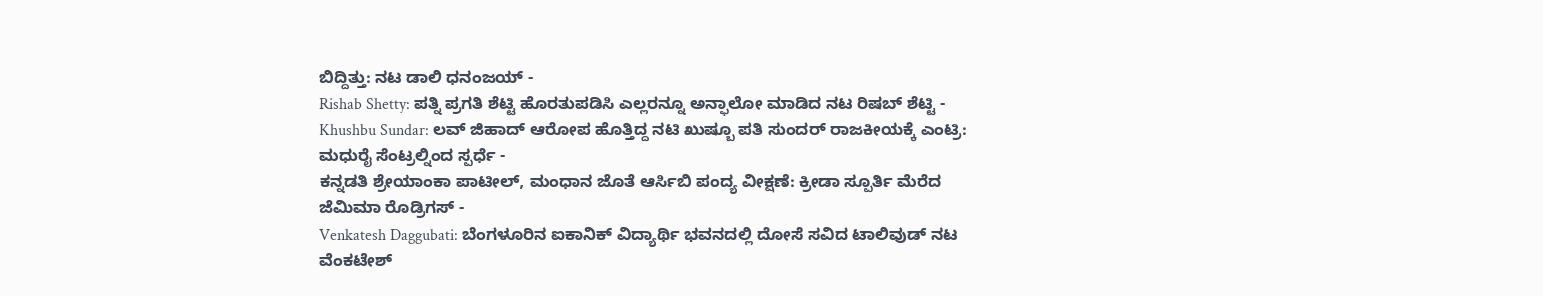ಬಿದ್ದಿತ್ತು: ನಟ ಡಾಲಿ ಧನಂಜಯ್ -
Rishab Shetty: ಪತ್ನಿ ಪ್ರಗತಿ ಶೆಟ್ಟಿ ಹೊರತುಪಡಿಸಿ ಎಲ್ಲರನ್ನೂ ಅನ್ಫಾಲೋ ಮಾಡಿದ ನಟ ರಿಷಬ್ ಶೆಟ್ಟಿ -
Khushbu Sundar: ಲವ್ ಜಿಹಾದ್ ಆರೋಪ ಹೊತ್ತಿದ್ದ ನಟಿ ಖುಷ್ಬೂ ಪತಿ ಸುಂದರ್ ರಾಜಕೀಯಕ್ಕೆ ಎಂಟ್ರಿ: ಮಧುರೈ ಸೆಂಟ್ರಲ್ನಿಂದ ಸ್ಪರ್ಧೆ -
ಕನ್ನಡತಿ ಶ್ರೇಯಾಂಕಾ ಪಾಟೀಲ್, ಮಂಧಾನ ಜೊತೆ ಆರ್ಸಿಬಿ ಪಂದ್ಯ ವೀಕ್ಷಣೆ: ಕ್ರೀಡಾ ಸ್ಪೂರ್ತಿ ಮೆರೆದ ಜೆಮಿಮಾ ರೊಡ್ರಿಗಸ್ -
Venkatesh Daggubati: ಬೆಂಗಳೂರಿನ ಐಕಾನಿಕ್ ವಿದ್ಯಾರ್ಥಿ ಭವನದಲ್ಲಿ ದೋಸೆ ಸವಿದ ಟಾಲಿವುಡ್ ನಟ ವೆಂಕಟೇಶ್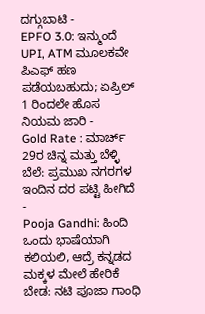ದಗ್ಗುಬಾಟಿ -
EPFO 3.0: ಇನ್ಮುಂದೆ UPI, ATM ಮೂಲಕವೇ ಪಿಎಫ್ ಹಣ ಪಡೆಯಬಹುದು; ಏಪ್ರಿಲ್ 1 ರಿಂದಲೇ ಹೊಸ ನಿಯಮ ಜಾರಿ -
Gold Rate : ಮಾರ್ಚ್ 29ರ ಚಿನ್ನ ಮತ್ತು ಬೆಳ್ಳಿ ಬೆಲೆ: ಪ್ರಮುಖ ನಗರಗಳ ಇಂದಿನ ದರ ಪಟ್ಟಿ ಹೀಗಿದೆ -
Pooja Gandhi: ಹಿಂದಿ ಒಂದು ಭಾಷೆಯಾಗಿ ಕಲಿಯಲಿ, ಆದ್ರೆ ಕನ್ನಡದ ಮಕ್ಕಳ ಮೇಲೆ ಹೇರಿಕೆ ಬೇಡ: ನಟಿ ಪೂಜಾ ಗಾಂಧಿ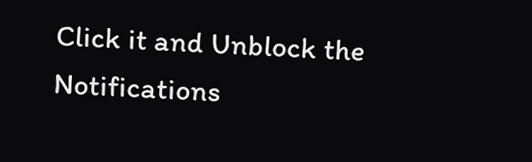Click it and Unblock the Notifications